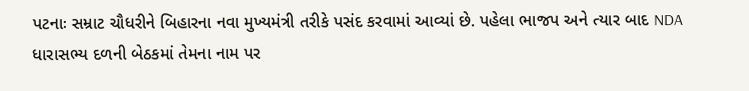પટનાઃ સમ્રાટ ચૌધરીને બિહારના નવા મુખ્યમંત્રી તરીકે પસંદ કરવામાં આવ્યાં છે. પહેલા ભાજપ અને ત્યાર બાદ NDA ધારાસભ્ય દળની બેઠકમાં તેમના નામ પર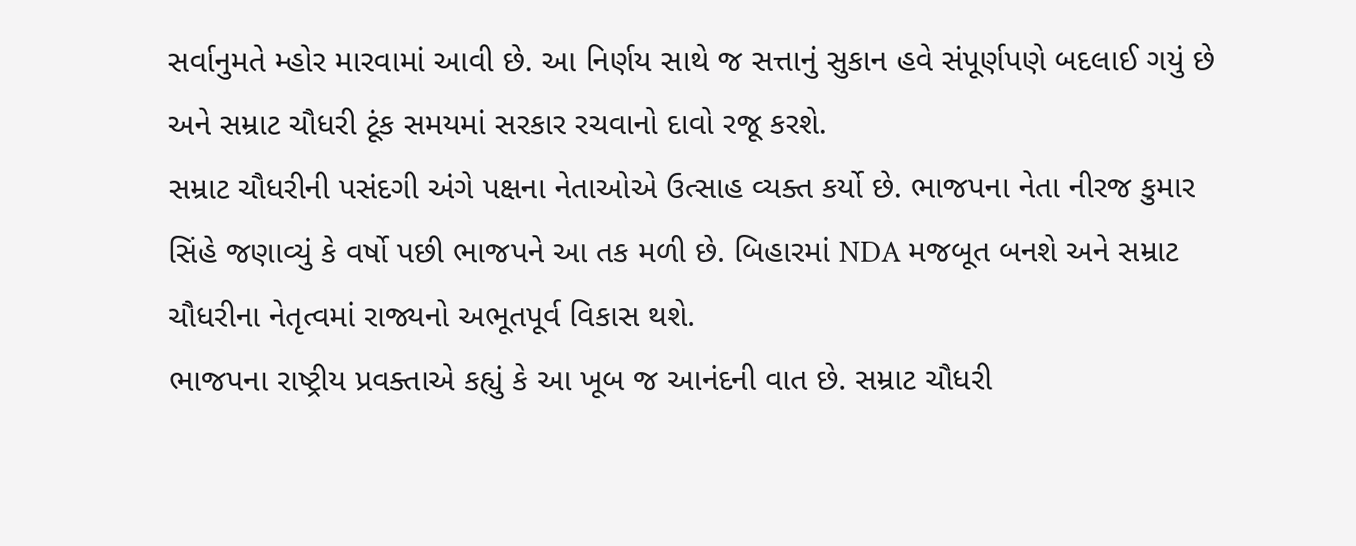સર્વાનુમતે મ્હોર મારવામાં આવી છે. આ નિર્ણય સાથે જ સત્તાનું સુકાન હવે સંપૂર્ણપણે બદલાઈ ગયું છે અને સમ્રાટ ચૌધરી ટૂંક સમયમાં સરકાર રચવાનો દાવો રજૂ કરશે.
સમ્રાટ ચૌધરીની પસંદગી અંગે પક્ષના નેતાઓએ ઉત્સાહ વ્યક્ત કર્યો છે. ભાજપના નેતા નીરજ કુમાર સિંહે જણાવ્યું કે વર્ષો પછી ભાજપને આ તક મળી છે. બિહારમાં NDA મજબૂત બનશે અને સમ્રાટ ચૌધરીના નેતૃત્વમાં રાજ્યનો અભૂતપૂર્વ વિકાસ થશે.
ભાજપના રાષ્ટ્રીય પ્રવક્તાએ કહ્યું કે આ ખૂબ જ આનંદની વાત છે. સમ્રાટ ચૌધરી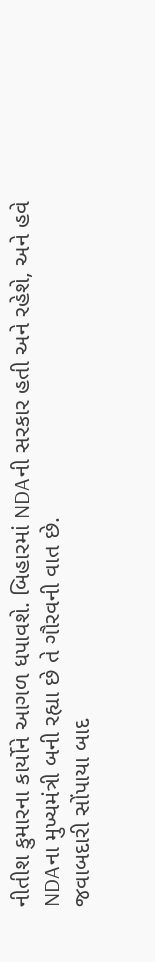નીતીશ કુમારના કાર્યોને આગળ ધપાવશે. બિહારમાં NDAની સરકાર હતી અને રહેશે, અને હવે NDAના મુખ્યમંત્રી બની રહ્યા છે તે ગૌરવની વાત છે.
જવાબદારી સોંપાયા બાદ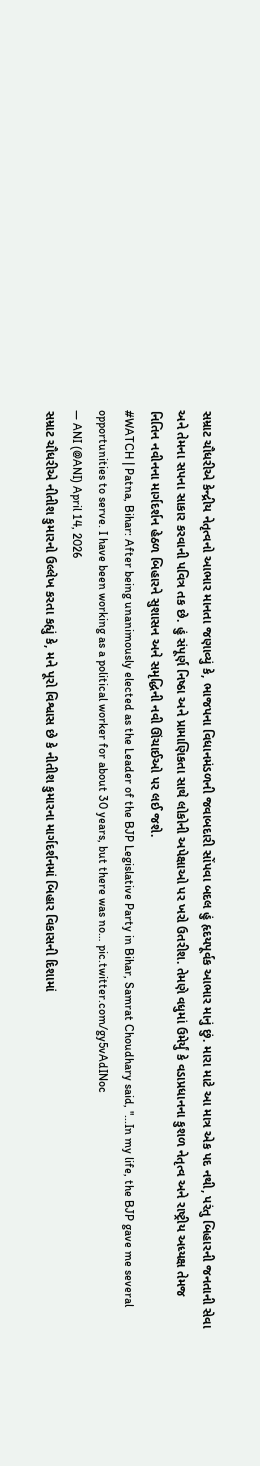સમ્રાટ ચૌધરીએ કેન્દ્રીય નેતૃત્વનો આભાર માનતા જણાવ્યું કે, ભાજપના વિધાનમંડળની જવાબદારી સોંપવા બદલ હું હૃદયપૂર્વક આભાર માનું છું. મારા માટે આ માત્ર એક પદ નથી, પરંતુ બિહારની જનતાની સેવા અને તેમના સપના સાકાર કરવાની પવિત્ર તક છે. હું સંપૂર્ણ નિષ્ઠા અને પ્રામાણિકતા સાથે લોકોની અપેક્ષાઓ પર ખરો ઉતરીશ. તેમણે વધુમાં ઉમેર્યું કે વડાપ્રધાનના કુશળ નેતૃત્વ અને રાષ્ટ્રીય અધ્યક્ષ તેમજ નિતિન નવીનના માર્ગદર્શન હેઠળ બિહારને સુશાસન અને સમૃદ્ધિની નવી ઊંચાઈઓ પર લઈ જશે.
#WATCH | Patna, Bihar: After being unanimously elected as the Leader of the BJP Legislative Party in Bihar, Samrat Choudhary said, "...In my life, the BJP gave me several opportunities to serve. I have been working as a political worker for about 30 years, but there was no… pic.twitter.com/gy5vAdINoc
— ANI (@ANI) April 14, 2026
સમ્રાટ ચૌધરીએ નીતીશ કુમારનો ઉલ્લેખ કરતા કહ્યું કે, મને પૂરો વિશ્વાસ છે કે નીતીશ કુમારના માર્ગદર્શનમાં બિહાર વિકાસની દિશામાં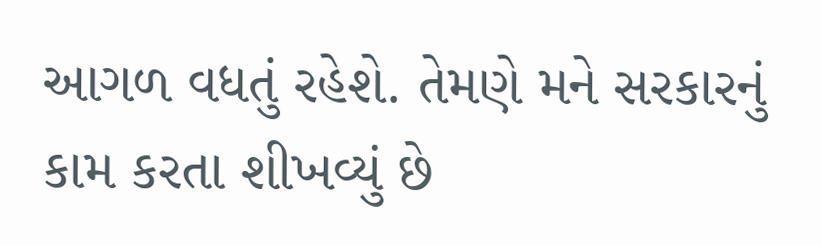આગળ વધતું રહેશે. તેમણે મને સરકારનું કામ કરતા શીખવ્યું છે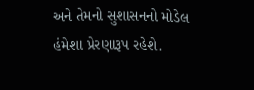અને તેમનો સુશાસનનો મોડેલ હંમેશા પ્રેરણારૂપ રહેશે.